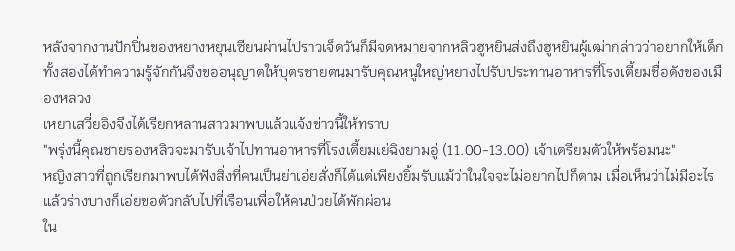หลังจากงานปักปิ่นของหยางหยุนเซียนผ่านไปราวเจ็ดวันก็มีจดหมายจากหลิวฮูหยินส่งถึงฮูหยินผู้เฒ่ากล่าวว่าอยากให้เด็กทั้งสองได้ทำความรู้จักกันจึงขออนุญาตให้บุตรชายตนมารับคุณหนูใหญ่หยางไปรับประทานอาหารที่โรงเตี้ยมชื่อดังของเมืองหลวง
เหยาเสวี่ยอิงจึงได้เรียกหลานสาวมาพบแล้วแจ้งข่าวนี้ให้ทราบ
"พรุ่งนี้คุณชายรองหลิวจะมารับเจ้าไปทานอาหารที่โรงเตี้ยมเย่ฉิงยามอู่ (11.00-13.00) เจ้าเตรียมตัวให้พร้อมนะ"
หญิงสาวที่ถูกเรียกมาพบได้ฟังสิ่งที่คนเป็นย่าเอ่ยสั่งก็ได้แต่เพียงยิ้มรับแม้ว่าในใจจะไม่อยากไปก็ตาม เมื่อเห็นว่าไม่มีอะไรแล้วร่างบางก็เอ่ยขอตัวกลับไปที่เรือนเพื่อให้คนป่วยได้พักผ่อน
ใน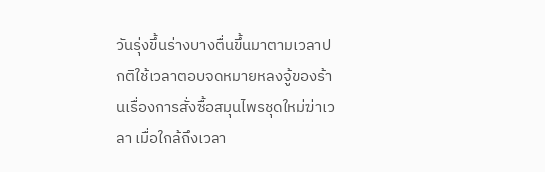วันรุ่งขึ้นร่างบางตื่นขึ้นมาตามเวลาปกติใช้เวลาตอบจดหมายหลงจู้ของร้านเรื่องการสั่งซื้อสมุนไพรชุดใหม่ฆ่าเวลา เมื่อใกล้ถึงเวลา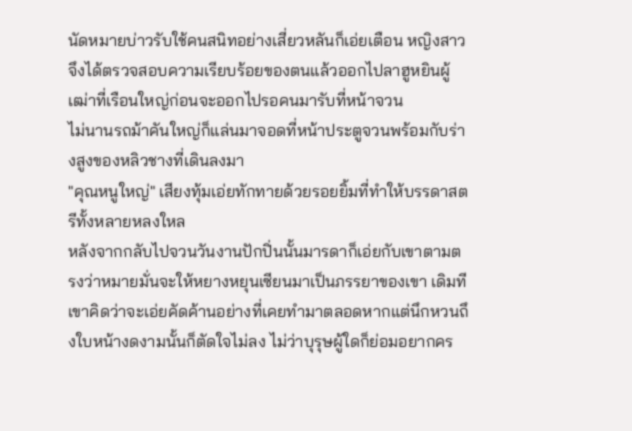นัดหมายบ่าวรับใช้คนสนิทอย่างเสี่ยวหลันก็เอ่ยเตือน หญิงสาวจึงได้ตรวจสอบความเรียบร้อยของตนแล้วออกไปลาฮูหยินผู้เฒ่าที่เรือนใหญ่ก่อนจะออกไปรอคนมารับที่หน้าจวน
ไม่นานรถม้าคันใหญ่ก็แล่นมาจอดที่หน้าประตูจวนพร้อมกับร่างสูงของหลิวชางที่เดินลงมา
"คุณหนูใหญ่" เสียงทุ้มเอ่ยทักทายด้วยรอยยิ้มที่ทำให้บรรดาสตรีทั้งหลายหลงใหล
หลังจากกลับไปจวนวันงานปักปิ่นนั้นมารดาก็เอ่ยกับเขาตามตรงว่าหมายมั่นจะให้หยางหยุนเซียนมาเป็นภรรยาของเขา เดิมทีเขาคิดว่าจะเอ่ยคัดค้านอย่างที่เคยทำมาตลอดหากแต่นึกหวนถึงใบหน้างดงามนั้นก็ตัดใจไม่ลง ไม่ว่าบุรุษผู้ใดก็ย่อมอยากคร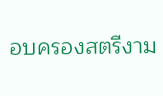อบครองสตรีงาม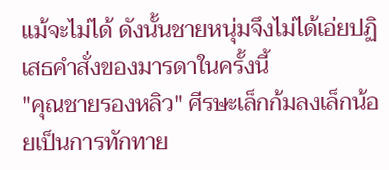แม้จะไม่ได้ ดังนั้นชายหนุ่มจึงไม่ได้เอ่ยปฏิเสธคำสั่งของมารดาในครั้งนี้
"คุณชายรองหลิว" ศีรษะเล็กก้มลงเล็กน้อยเป็นการทักทาย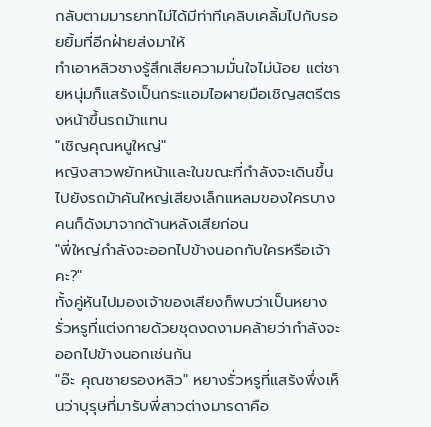กลับตามมารยาทไม่ได้มีท่าทีเคลิบเคลิ้มไปกับรอยยิ้มที่อีกฝ่ายส่งมาให้
ทำเอาหลิวชางรู้สึกเสียความมั่นใจไม่น้อย แต่ชายหนุ่มก็แสร้งเป็นกระแอมไอผายมือเชิญสตรีตรงหน้าขึ้นรถม้าแทน
"เชิญคุณหนูใหญ่"
หญิงสาวพยักหน้าและในขณะที่กำลังจะเดินขึ้นไปยังรถม้าคันใหญ่เสียงเล็กแหลมของใครบางคนก็ดังมาจากด้านหลังเสียก่อน
"พี่ใหญ่กำลังจะออกไปข้างนอกกับใครหรือเจ้าคะ?"
ทั้งคู่หันไปมองเจ้าของเสียงก็พบว่าเป็นหยางรั่วหรูที่แต่งกายด้วยชุดงดงามคล้ายว่ากำลังจะออกไปข้างนอกเช่นกัน
"อ๊ะ คุณชายรองหลิว" หยางรั่วหรูที่แสร้งพึ่งเห็นว่าบุรุษที่มารับพี่สาวต่างมารดาคือ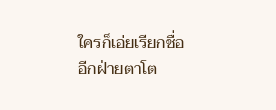ใครก็เอ่ยเรียกชื่ออีกฝ่ายตาโต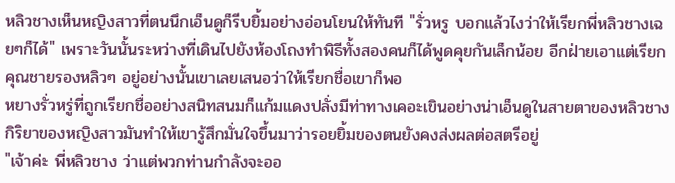หลิวชางเห็นหญิงสาวที่ตนนึกเอ็นดูก็รีบยิ้มอย่างอ่อนโยนให้ทันที "รั่วหรู บอกแล้วไงว่าให้เรียกพี่หลิวชางเฉยๆก็ได้" เพราะวันนั้นระหว่างที่เดินไปยังห้องโถงทำพิธีทั้งสองคนก็ได้พูดคุยกันเล็กน้อย อีกฝ่ายเอาแต่เรียกคุณชายรองหลิวๆ อยู่อย่างนั้นเขาเลยเสนอว่าให้เรียกชื่อเขาก็พอ
หยางรั่วหรู่ที่ถูกเรียกชื่ออย่างสนิทสนมก็แก้มแดงปลั่งมีท่าทางเคอะเขินอย่างน่าเอ็นดูในสายตาของหลิวชาง กิริยาของหญิงสาวมันทำให้เขารู้สึกมั่นใจขึ้นมาว่ารอยยิ้มของตนยังคงส่งผลต่อสตรีอยู่
"เจ้าค่ะ พี่หลิวชาง ว่าแต่พวกท่านกำลังจะออ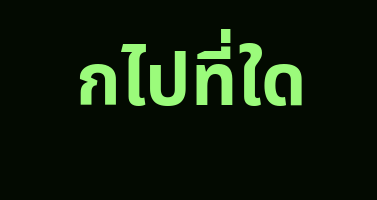กไปที่ใด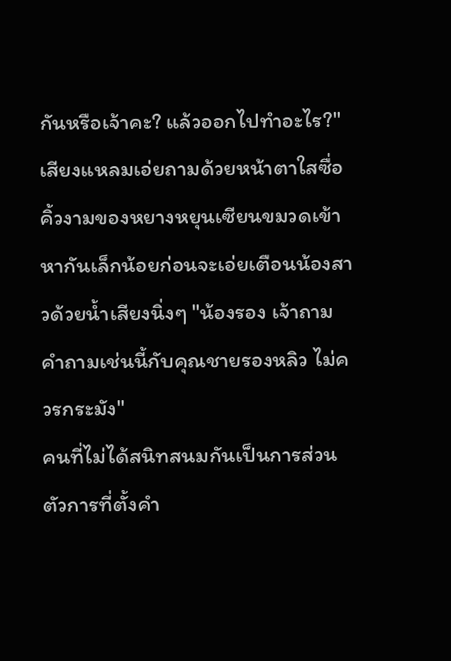กันหรือเจ้าคะ? แล้วออกไปทำอะไร?" เสียงแหลมเอ่ยถามด้วยหน้าตาใสซื่อ
คิ้วงามของหยางหยุนเซียนขมวดเข้าหากันเล็กน้อยก่อนจะเอ่ยเตือนน้องสาวด้วยน้ำเสียงนิ่งๆ "น้องรอง เจ้าถามคำถามเช่นนี้กับคุณชายรองหลิว ไม่ควรกระมัง"
คนที่ไม่ได้สนิทสนมกันเป็นการส่วนตัวการที่ตั้งคำ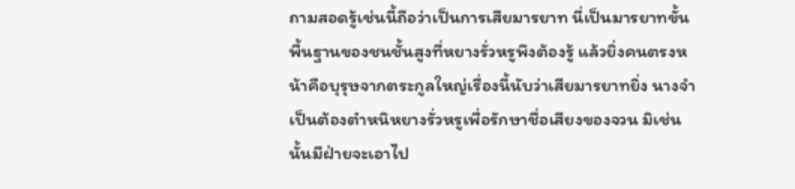ถามสอดรู้เช่นนี้ถือว่าเป็นการเสียมารยาท นี่เป็นมารยาทขั้นพื้นฐานของชนชั้นสูงที่หยางรั่วหรูพึงต้องรู้ แล้วยิ่งคนตรงหน้าคือบุรุษจากตระกูลใหญ่เรื่องนี้นับว่าเสียมารยาทยิ่ง นางจำเป็นต้องตำหนิหยางรั่วหรูเพื่อรักษาชื่อเสียงของจวน มิเช่นนั้นมีฝ่ายจะเอาไป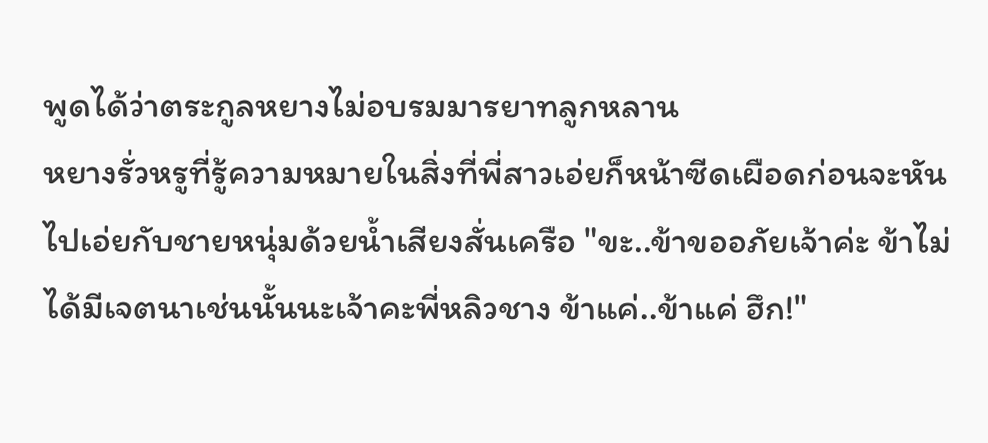พูดได้ว่าตระกูลหยางไม่อบรมมารยาทลูกหลาน
หยางรั่วหรูที่รู้ความหมายในสิ่งที่พี่สาวเอ่ยก็หน้าซีดเผือดก่อนจะหันไปเอ่ยกับชายหนุ่มด้วยน้ำเสียงสั่นเครือ "ขะ..ข้าขออภัยเจ้าค่ะ ข้าไม่ได้มีเจตนาเช่นนั้นนะเจ้าคะพี่หลิวชาง ข้าแค่..ข้าแค่ ฮึก!"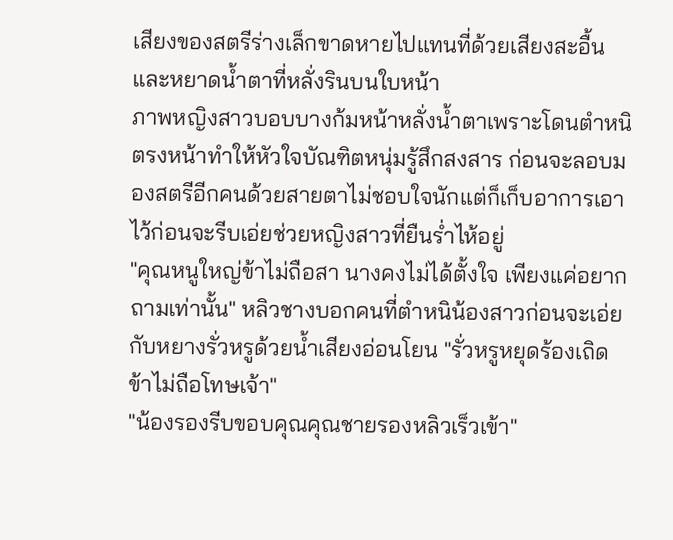เสียงของสตรีร่างเล็กขาดหายไปแทนที่ด้วยเสียงสะอื้นและหยาดน้ำตาที่หลั่งรินบนใบหน้า
ภาพหญิงสาวบอบบางก้มหน้าหลั่งน้ำตาเพราะโดนตำหนิตรงหน้าทำให้หัวใจบัณฑิตหนุ่มรู้สึกสงสาร ก่อนจะลอบมองสตรีอีกคนด้วยสายตาไม่ชอบใจนักแต่ก็เก็บอาการเอาไว้ก่อนจะรีบเอ่ยช่วยหญิงสาวที่ยืนร่ำไห้อยู่
"คุณหนูใหญ่ข้าไม่ถือสา นางคงไม่ได้ตั้งใจ เพียงแค่อยากถามเท่านั้น" หลิวชางบอกคนที่ตำหนิน้องสาวก่อนจะเอ่ยกับหยางรั่วหรูด้วยน้ำเสียงอ่อนโยน "รั่วหรูหยุดร้องเถิด ข้าไม่ถือโทษเจ้า"
"น้องรองรีบขอบคุณคุณชายรองหลิวเร็วเข้า"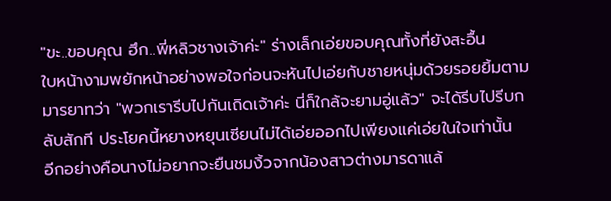"ขะ..ขอบคุณ ฮึก..พี่หลิวชางเจ้าค่ะ" ร่างเล็กเอ่ยขอบคุณทั้งที่ยังสะอื้น
ใบหน้างามพยักหน้าอย่างพอใจก่อนจะหันไปเอ่ยกับชายหนุ่มด้วยรอยยิ้มตามมารยาทว่า "พวกเรารีบไปกันเถิดเจ้าค่ะ นี่ก็ใกล้จะยามอู่แล้ว" จะได้รีบไปรีบกลับสักที ประโยคนี้หยางหยุนเซียนไม่ได้เอ่ยออกไปเพียงแค่เอ่ยในใจเท่านั้น
อีกอย่างคือนางไม่อยากจะยืนชมงิ้วจากน้องสาวต่างมารดาแล้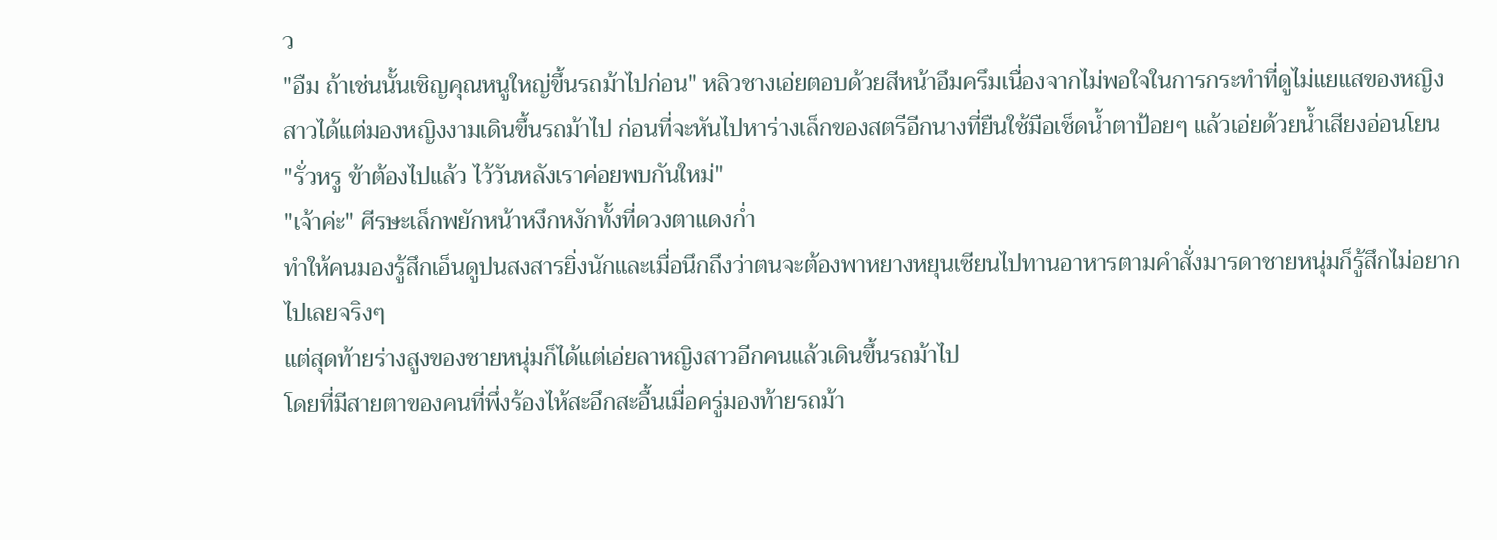ว
"อืม ถ้าเช่นนั้นเชิญคุณหนูใหญ่ขึ้นรถม้าไปก่อน" หลิวชางเอ่ยตอบด้วยสีหน้าอึมครึมเนื่องจากไม่พอใจในการกระทำที่ดูไม่แยแสของหญิงสาวได้แต่มองหญิงงามเดินขึ้นรถม้าไป ก่อนที่จะหันไปหาร่างเล็กของสตรีอีกนางที่ยืนใช้มือเช็ดน้ำตาป้อยๆ แล้วเอ่ยด้วยน้ำเสียงอ่อนโยน
"รั่วหรู ข้าต้องไปแล้ว ไว้วันหลังเราค่อยพบกันใหม่"
"เจ้าค่ะ" ศีรษะเล็กพยักหน้าหงึกหงักทั้งที่ดวงตาแดงก่ำ
ทำให้คนมองรู้สึกเอ็นดูปนสงสารยิ่งนักและเมื่อนึกถึงว่าตนจะต้องพาหยางหยุนเซียนไปทานอาหารตามคำสั่งมารดาชายหนุ่มก็รู้สึกไม่อยากไปเลยจริงๆ
แต่สุดท้ายร่างสูงของชายหนุ่มก็ได้แต่เอ่ยลาหญิงสาวอีกคนแล้วเดินขึ้นรถม้าไป
โดยที่มีสายตาของคนที่พึ่งร้องไห้สะอึกสะอื้นเมื่อครู่มองท้ายรถม้า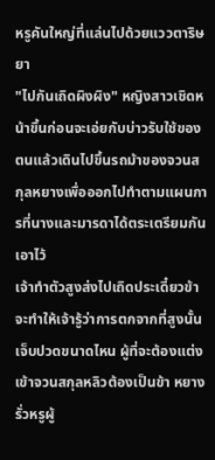หรูคันใหญ่ที่แล่นไปด้วยแววตาริษยา
"ไปกันเถิดผิงผิง" หญิงสาวเชิดหน้าขึ้นก่อนจะเอ่ยกับบ่าวรับใช้ของตนแล้วเดินไปขึ้นรถม้าของจวนสกุลหยางเพื่อออกไปทำตามแผนการที่นางและมารดาได้ตระเตรียมกันเอาไว้
เจ้าทำตัวสูงส่งไปเถิดประเดี๋ยวข้าจะทำให้เจ้ารู้ว่าการตกจากที่สูงนั้นเจ็บปวดขนาดไหน ผู้ที่จะต้องแต่งเข้าจวนสกุลหลิวต้องเป็นข้า หยางรั่วหรูผู้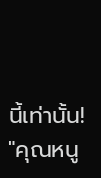นี้เท่านั้น!
"คุณหนู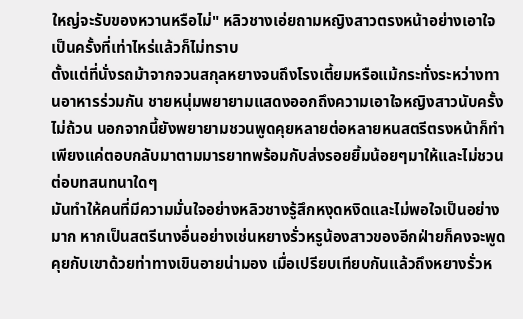ใหญ่จะรับของหวานหรือไม่" หลิวชางเอ่ยถามหญิงสาวตรงหน้าอย่างเอาใจเป็นครั้งที่เท่าไหร่แล้วก็ไม่ทราบ
ตั้งแต่ที่นั่งรถม้าจากจวนสกุลหยางจนถึงโรงเตี้ยมหรือแม้กระทั่งระหว่างทานอาหารร่วมกัน ชายหนุ่มพยายามแสดงออกถึงความเอาใจหญิงสาวนับครั้งไม่ถ้วน นอกจากนี้ยังพยายามชวนพูดคุยหลายต่อหลายหนสตรีตรงหน้าก็ทำเพียงแค่ตอบกลับมาตามมารยาทพร้อมกับส่งรอยยิ้มน้อยๆมาให้และไม่ชวนต่อบทสนทนาใดๆ
มันทำให้คนที่มีความมั่นใจอย่างหลิวชางรู้สึกหงุดหงิดและไม่พอใจเป็นอย่างมาก หากเป็นสตรีนางอื่นอย่างเช่นหยางรั่วหรูน้องสาวของอีกฝ่ายก็คงจะพูดคุยกับเขาด้วยท่าทางเขินอายน่ามอง เมื่อเปรียบเทียบกันแล้วถึงหยางรั่วห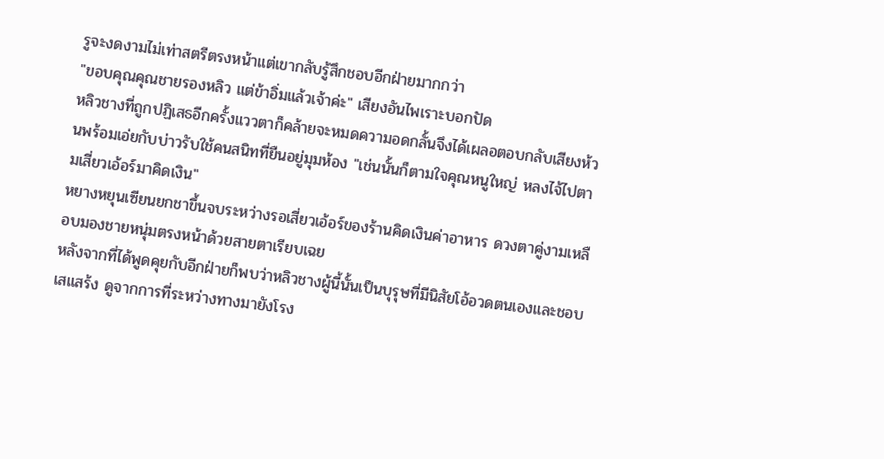รูจะงดงามไม่เท่าสตรีตรงหน้าแต่เขากลับรู้สึกชอบอีกฝ่ายมากกว่า
"ขอบคุณคุณชายรองหลิว แต่ข้าอิ่มแล้วเจ้าค่ะ" เสียงอันไพเราะบอกปัด
หลิวชางที่ถูกปฏิเสธอีกครั้งแววตาก็คล้ายจะหมดความอดกลั้นจึงได้เผลอตอบกลับเสียงห้วนพร้อมเอ่ยกับบ่าวรับใช้คนสนิทที่ยืนอยู่มุมห้อง "เช่นนั้นก็ตามใจคุณหนูใหญ่ หลงไจ้ไปตามเสี่ยวเอ้อร์มาคิดเงิน"
หยางหยุนเซียนยกชาขึ้นจบระหว่างรอเสี่ยวเอ้อร์ของร้านคิดเงินค่าอาหาร ดวงตาคู่งามเหลือบมองชายหนุ่มตรงหน้าด้วยสายตาเรียบเฉย
หลังจากที่ได้พูดคุยกับอีกฝ่ายก็พบว่าหลิวชางผู้นี้นั้นเป็นบุรุษที่มีนิสัยโอ้อวดตนเองและชอบเสแสร้ง ดูจากการที่ระหว่างทางมายังโรง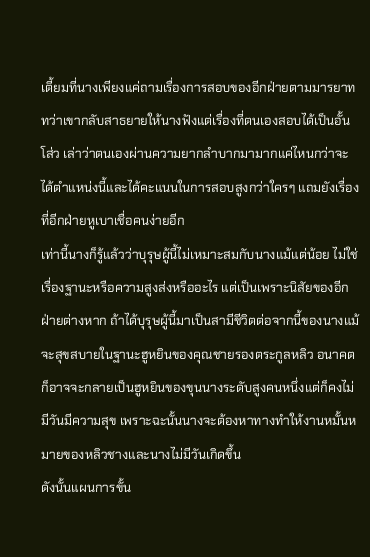เตี้ยมที่นางเพียงแค่ถามเรื่องการสอบของอีกฝ่ายตามมารยาททว่าเขากลับสาธยายให้นางฟังแต่เรื่องที่ตนเองสอบได้เป็นอั้นโส่ว เล่าว่าตนเองผ่านความยากลำบากมามากแค่ไหนกว่าจะได้ตำแหน่งนี้และได้คะแนนในการสอบสูงกว่าใครๆ แถมยังเรื่องที่อีกฝ่ายหูเบาเชื่อคนง่ายอีก
เท่านี้นางก็รู้แล้วว่าบุรุษผู้นี้ไม่เหมาะสมกับนางแม้แต่น้อย ไม่ใช่เรื่องฐานะหรือความสูงส่งหรืออะไร แต่เป็นเพราะนิสัยของอีกฝ่ายต่างหาก ถ้าได้บุรุษผู้นี้มาเป็นสามีชีวิตต่อจากนี้ของนางแม้จะสุขสบายในฐานะฮูหยินของคุณชายรองตระกูลหลิว อนาคตก็อาจจะกลายเป็นฮูหยินของขุนนางระดับสูงคนหนึ่งแต่ก็คงไม่มีวันมีความสุข เพราะฉะนั้นนางจะต้องหาทางทำให้งานหมั้นหมายของหลิวชางและนางไม่มีวันเกิดขึ้น
ดังนั้นแผนการขั้น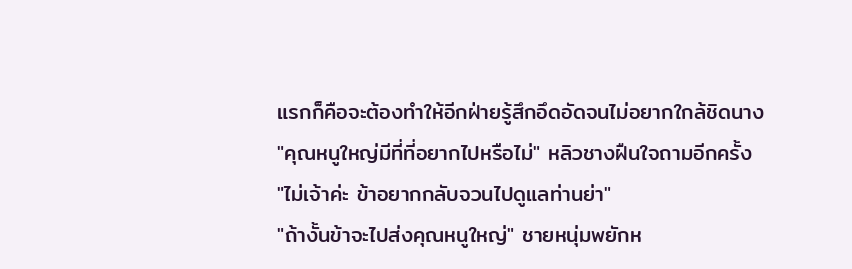แรกก็คือจะต้องทำให้อีกฝ่ายรู้สึกอึดอัดจนไม่อยากใกล้ชิดนาง
"คุณหนูใหญ่มีที่ที่อยากไปหรือไม่" หลิวชางฝืนใจถามอีกครั้ง
"ไม่เจ้าค่ะ ข้าอยากกลับจวนไปดูแลท่านย่า"
"ถ้างั้นข้าจะไปส่งคุณหนูใหญ่" ชายหนุ่มพยักห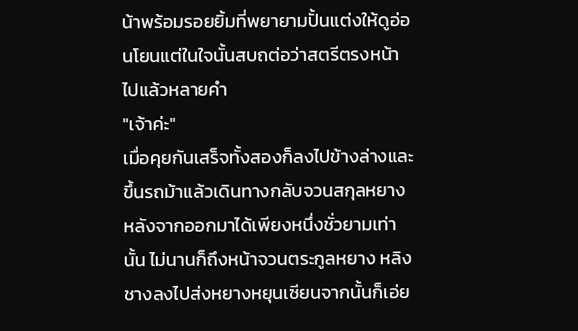น้าพร้อมรอยยิ้มที่พยายามปั้นแต่งให้ดูอ่อนโยนแต่ในใจนั้นสบถต่อว่าสตรีตรงหน้าไปแล้วหลายคำ
"เจ้าค่ะ"
เมื่อคุยกันเสร็จทั้งสองก็ลงไปข้างล่างและขึ้นรถม้าแล้วเดินทางกลับจวนสกุลหยางหลังจากออกมาได้เพียงหนึ่งชั่วยามเท่านั้น ไม่นานก็ถึงหน้าจวนตระกูลหยาง หลิงชางลงไปส่งหยางหยุนเซียนจากนั้นก็เอ่ย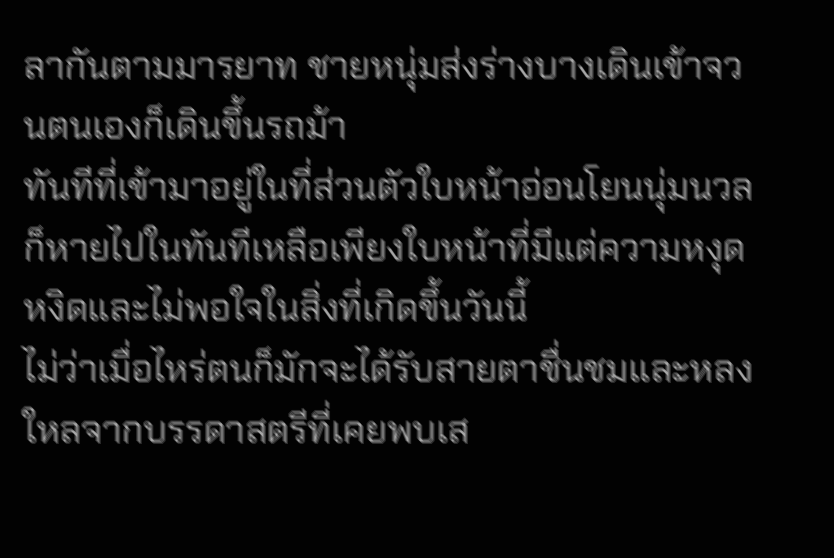ลากันตามมารยาท ชายหนุ่มส่งร่างบางเดินเข้าจวนตนเองก็เดินขึ้นรถม้า
ทันทีที่เข้ามาอยู่ในที่ส่วนตัวใบหน้าอ่อนโยนนุ่มนวลก็หายไปในทันทีเหลือเพียงใบหน้าที่มีแต่ความหงุดหงิดและไม่พอใจในสิ่งที่เกิดขึ้นวันนี้
ไม่ว่าเมื่อไหร่ตนก็มักจะได้รับสายตาชื่นชมและหลงใหลจากบรรดาสตรีที่เคยพบเส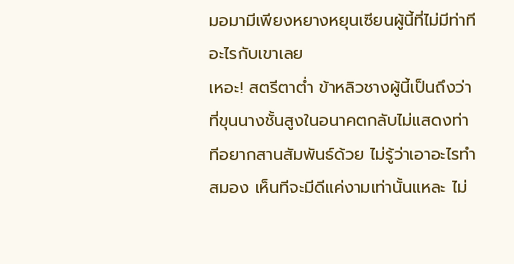มอมามีเพียงหยางหยุนเซียนผู้นี้ที่ไม่มีท่าทีอะไรกับเขาเลย
เหอะ! สตรีตาต่ำ ข้าหลิวชางผู้นี้เป็นถึงว่าที่ขุนนางชั้นสูงในอนาคตกลับไม่แสดงท่าทีอยากสานสัมพันธ์ด้วย ไม่รู้ว่าเอาอะไรทำสมอง เห็นทีจะมีดีแค่งามเท่านั้นแหละ ไม่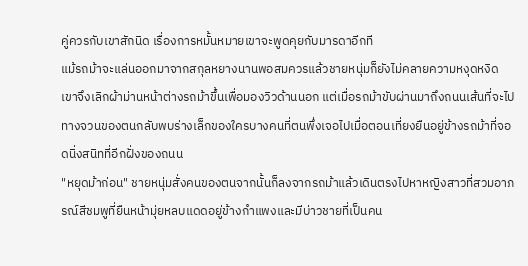คู่ควรกับเขาสักนิด เรื่องการหมั้นหมายเขาจะพูดคุยกับมารดาอีกที
แม้รถม้าจะแล่นออกมาจากสกุลหยางนานพอสมควรแล้วชายหนุ่มก็ยังไม่คลายความหงุดหงิด เขาจึงเลิกผ้าม่านหน้าต่างรถม้าขึ้นเพื่อมองวิวด้านนอก แต่เมื่อรถม้าขับผ่านมาถึงถนนเส้นที่จะไปทางจวนของตนกลับพบร่างเล็กของใครบางคนที่ตนพึ่งเจอไปเมื่อตอนเที่ยงยืนอยู่ข้างรถม้าที่จอดนิ่งสนิทที่อีกฝั่งของถนน
"หยุดม้าก่อน" ชายหนุ่มสั่งคนของตนจากนั้นก็ลงจากรถม้าแล้วเดินตรงไปหาหญิงสาวที่สวมอาภรณ์สีชมพูที่ยืนหน้ามุ่ยหลบแดดอยู่ข้างกำแพงและมีบ่าวชายที่เป็นคน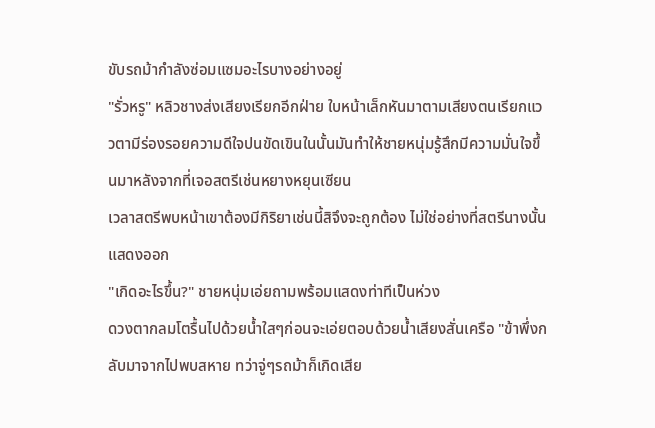ขับรถม้ากำลังซ่อมแซมอะไรบางอย่างอยู่
"รั่วหรู" หลิวชางส่งเสียงเรียกอีกฝ่าย ใบหน้าเล็กหันมาตามเสียงตนเรียกแววตามีร่องรอยความดีใจปนขัดเขินในนั้นมันทำให้ชายหนุ่มรู้สึกมีความมั่นใจขึ้นมาหลังจากที่เจอสตรีเช่นหยางหยุนเซียน
เวลาสตรีพบหน้าเขาต้องมีกิริยาเช่นนี้สิจึงจะถูกต้อง ไม่ใช่อย่างที่สตรีนางนั้นแสดงออก
"เกิดอะไรขึ้น?" ชายหนุ่มเอ่ยถามพร้อมแสดงท่าทีเป็นห่วง
ดวงตากลมโตรื้นไปด้วยน้ำใสๆก่อนจะเอ่ยตอบด้วยน้ำเสียงสั่นเครือ "ข้าพึ่งกลับมาจากไปพบสหาย ทว่าจู่ๆรถม้าก็เกิดเสีย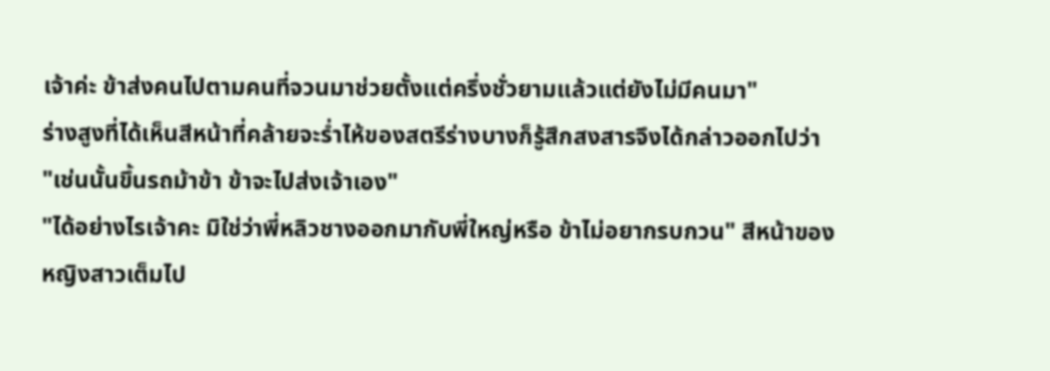เจ้าค่ะ ข้าส่งคนไปตามคนที่จวนมาช่วยตั้งแต่ครึ่งชั่วยามแล้วแต่ยังไม่มีคนมา"
ร่างสูงที่ได้เห็นสีหน้าที่คล้ายจะร่ำไห้ของสตรีร่างบางก็รู้สึกสงสารจึงได้กล่าวออกไปว่า
"เช่นนั้นขึ้นรถม้าข้า ข้าจะไปส่งเจ้าเอง"
"ได้อย่างไรเจ้าคะ มิใช่ว่าพี่หลิวชางออกมากับพี่ใหญ่หรือ ข้าไม่อยากรบกวน" สีหน้าของหญิงสาวเต็มไป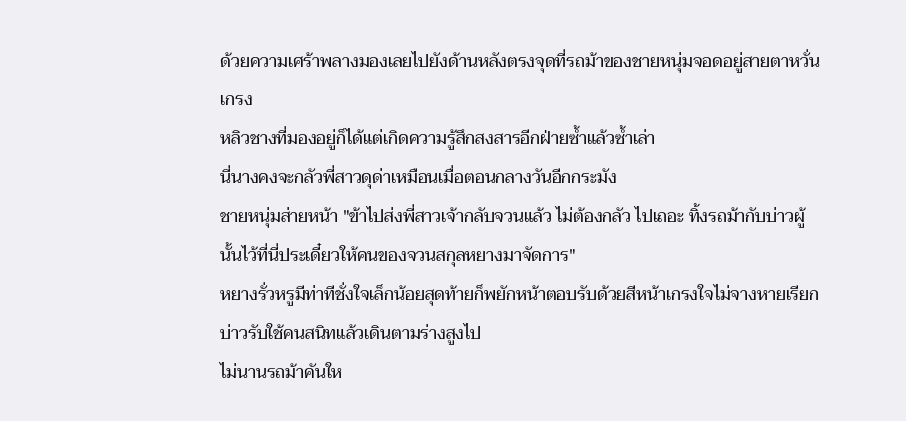ด้วยความเศร้าพลางมองเลยไปยังด้านหลังตรงจุดที่รถม้าของชายหนุ่มจอดอยู่สายตาหวั่นเกรง
หลิวชางที่มองอยู่ก็ได้แต่เกิดความรู้สึกสงสารอีกฝ่ายซ้ำแล้วซ้ำเล่า
นี่นางคงจะกลัวพี่สาวดุด่าเหมือนเมื่อตอนกลางวันอีกกระมัง
ชายหนุ่มส่ายหน้า "ข้าไปส่งพี่สาวเจ้ากลับจวนแล้ว ไม่ต้องกลัว ไปเถอะ ทิ้งรถม้ากับบ่าวผู้นั้นไว้ที่นี่ประเดี๋ยวให้คนของจวนสกุลหยางมาจัดการ"
หยางรั่วหรูมีท่าทีชั่งใจเล็กน้อยสุดท้ายก็พยักหน้าตอบรับด้วยสีหน้าเกรงใจไม่จางหายเรียกบ่าวรับใช้คนสนิทแล้วเดินตามร่างสูงไป
ไม่นานรถม้าคันให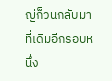ญ่ก็วนกลับมาที่เดิมอีกรอบหนึ่ง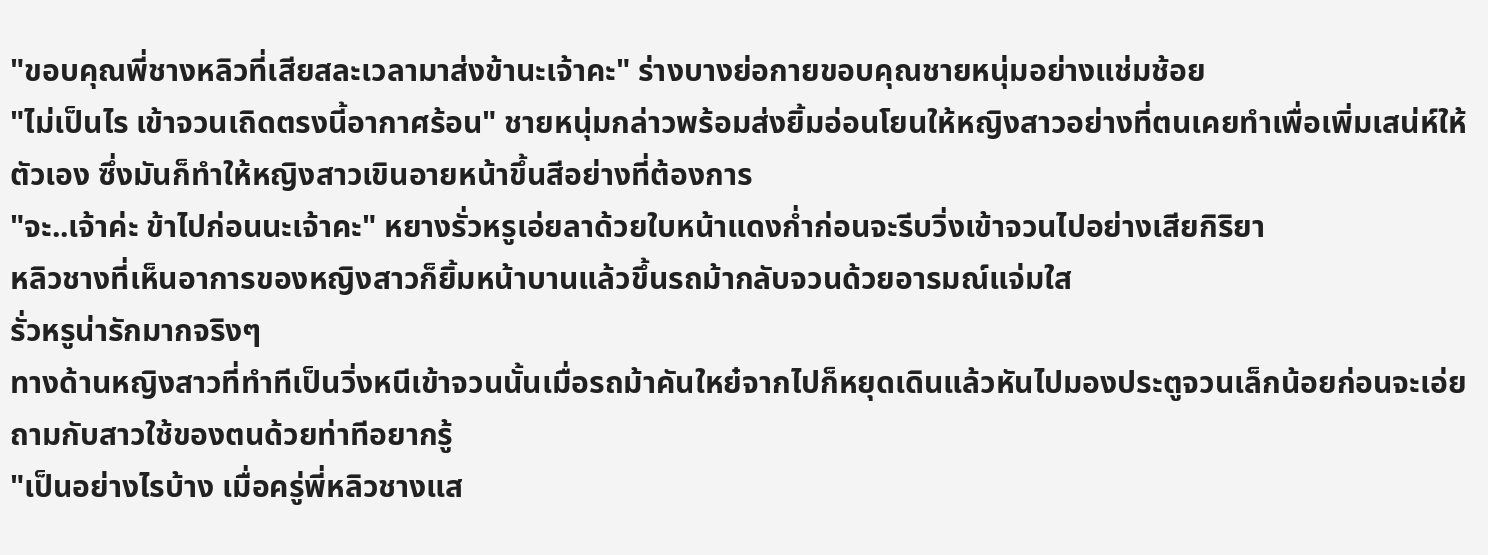"ขอบคุณพี่ชางหลิวที่เสียสละเวลามาส่งข้านะเจ้าคะ" ร่างบางย่อกายขอบคุณชายหนุ่มอย่างแช่มช้อย
"ไม่เป็นไร เข้าจวนเถิดตรงนี้อากาศร้อน" ชายหนุ่มกล่าวพร้อมส่งยิ้มอ่อนโยนให้หญิงสาวอย่างที่ตนเคยทำเพื่อเพิ่มเสน่ห์ให้ตัวเอง ซึ่งมันก็ทำให้หญิงสาวเขินอายหน้าขึ้นสีอย่างที่ต้องการ
"จะ..เจ้าค่ะ ข้าไปก่อนนะเจ้าคะ" หยางรั่วหรูเอ่ยลาด้วยใบหน้าแดงก่ำก่อนจะรีบวิ่งเข้าจวนไปอย่างเสียกิริยา
หลิวชางที่เห็นอาการของหญิงสาวก็ยิ้มหน้าบานแล้วขึ้นรถม้ากลับจวนด้วยอารมณ์แจ่มใส
รั่วหรูน่ารักมากจริงๆ
ทางด้านหญิงสาวที่ทำทีเป็นวิ่งหนีเข้าจวนนั้นเมื่อรถม้าคันใหย๋จากไปก็หยุดเดินแล้วหันไปมองประตูจวนเล็กน้อยก่อนจะเอ่ยถามกับสาวใช้ของตนด้วยท่าทีอยากรู้
"เป็นอย่างไรบ้าง เมื่อครู่พี่หลิวชางแส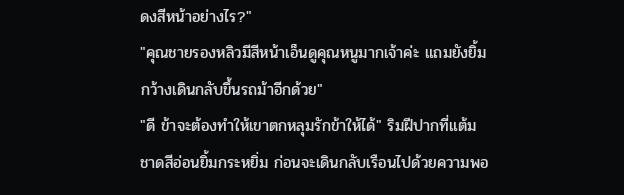ดงสีหน้าอย่างไร?"
"คุณชายรองหลิวมีสีหน้าเอ็นดูคุณหนูมากเจ้าค่ะ แถมยังยิ้มกว้างเดินกลับขึ้นรถม้าอีกด้วย"
"ดี ข้าจะต้องทำให้เขาตกหลุมรักข้าให้ได้" ริมฝีปากที่แต้มชาดสีอ่อนยิ้มกระหยิ่ม ก่อนจะเดินกลับเรือนไปด้วยความพอ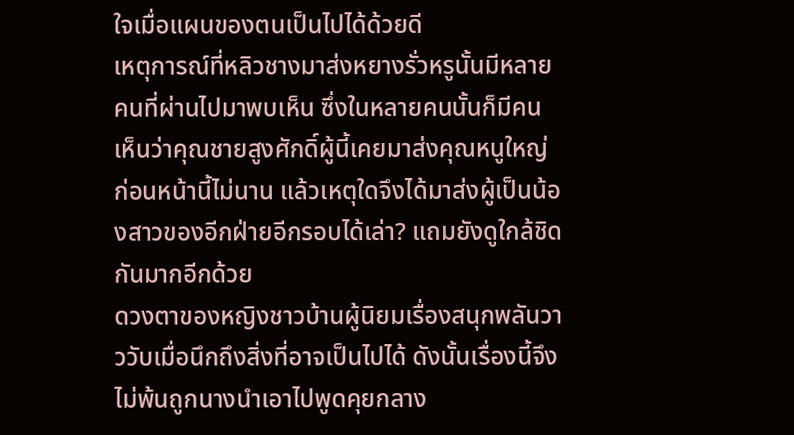ใจเมื่อแผนของตนเป็นไปได้ด้วยดี
เหตุการณ์ที่หลิวชางมาส่งหยางรั่วหรูนั้นมีหลายคนที่ผ่านไปมาพบเห็น ซึ่งในหลายคนนั้นก็มีคนเห็นว่าคุณชายสูงศักดิ์ผู้นี้เคยมาส่งคุณหนูใหญ่ก่อนหน้านี้ไม่นาน แล้วเหตุใดจึงได้มาส่งผู้เป็นน้องสาวของอีกฝ่ายอีกรอบได้เล่า? แถมยังดูใกล้ชิดกันมากอีกด้วย
ดวงตาของหญิงชาวบ้านผู้นิยมเรื่องสนุกพลันวาววับเมื่อนึกถึงสิ่งที่อาจเป็นไปได้ ดังนั้นเรื่องนี้จึงไม่พ้นถูกนางนำเอาไปพูดคุยกลาง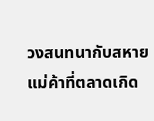วงสนทนากับสหายแม่ค้าที่ตลาดเกิด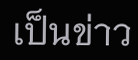เป็นข่าว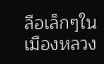ลือเล็กๆในเมืองหลวง